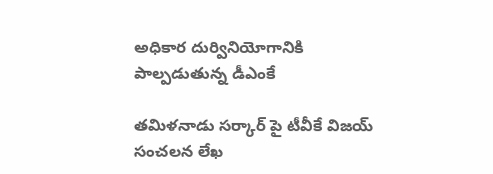అధికార దుర్వినియోగానికి పాల్ప‌డుతున్న డీఎంకే

త‌మిళ‌నాడు స‌ర్కార్ పై టీవీకే విజ‌య్ సంచ‌ల‌న లేఖ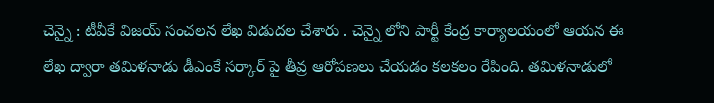చెన్నై : టీవీకే విజ‌య్ సంచ‌ల‌న లేఖ విడుద‌ల చేశారు . చెన్నై లోని పార్టీ కేంద్ర కార్యాల‌యంలో ఆయ‌న ఈ లేఖ ద్వారా త‌మిళ‌నాడు డీఎంకే స‌ర్కార్ పై తీవ్ర ఆరోప‌ణ‌లు చేయ‌డం క‌ల‌క‌లం రేపింది. తమిళనాడులో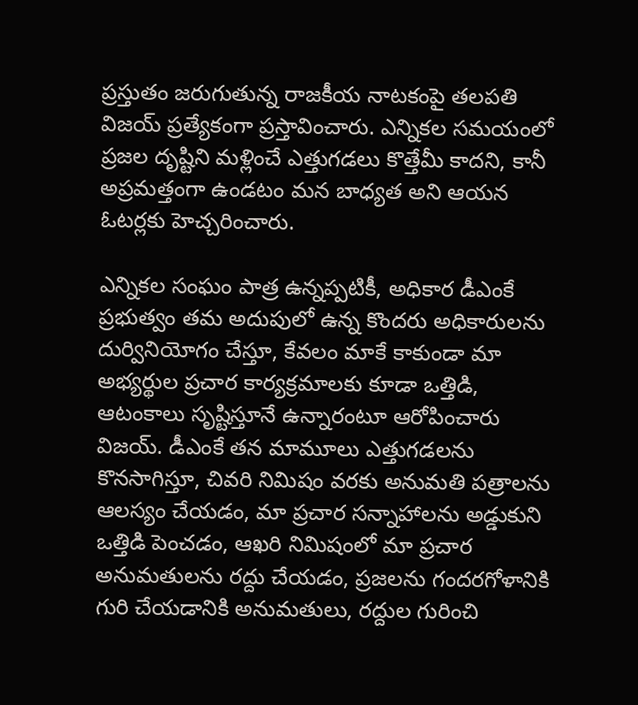ప్రస్తుతం జరుగుతున్న రాజకీయ నాటకంపై తలపతి విజయ్ ప్ర‌త్యేకంగా ప్ర‌స్తావించారు. ఎన్నికల సమయంలో ప్రజల దృష్టిని మళ్లించే ఎత్తుగడలు కొత్తేమీ కాదని, కానీ అప్రమత్తంగా ఉండటం మన బాధ్యత అని ఆయ‌న ఓట‌ర్ల‌కు హెచ్చ‌రించారు.

ఎన్నికల సంఘం పాత్ర ఉన్నప్పటికీ, అధికార డీఎంకే ప్రభుత్వం తమ అదుపులో ఉన్న కొందరు అధికారులను దుర్వినియోగం చేస్తూ, కేవలం మాకే కాకుండా మా అభ్యర్థుల ప్రచార కార్యక్రమాలకు కూడా ఒత్తిడి, ఆటంకాలు సృష్టిస్తూనే ఉన్నారంటూ ఆరోపించారు విజ‌య్. డీఎంకే తన మామూలు ఎత్తుగడలను కొనసాగిస్తూ, చివరి నిమిషం వరకు అనుమతి పత్రాలను ఆలస్యం చేయడం, మా ప్రచార సన్నాహాలను అడ్డుకుని ఒత్తిడి పెంచడం, ఆఖరి నిమిషంలో మా ప్రచార అనుమతులను రద్దు చేయడం, ప్రజలను గందరగోళానికి గురి చేయడానికి అనుమతులు, రద్దుల గురించి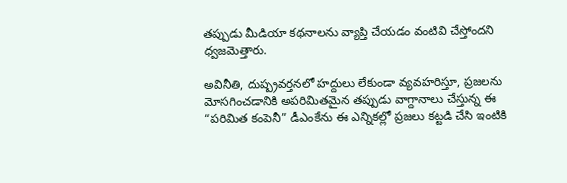తప్పుడు మీడియా కథనాలను వ్యాప్తి చేయడం వంటివి చేస్తోందని ధ్వ‌జ‌మెత్తారు.

అవినీతి, దుష్ప్రవర్తనలో హద్దులు లేకుండా వ్యవహరిస్తూ, ప్రజలను మోసగించడానికి అపరిమితమైన తప్పుడు వాగ్దానాలు చేస్తున్న ఈ “పరిమిత కంపెనీ” డీఎంకేను ఈ ఎన్నికల్లో ప్రజలు కట్టడి చేసి ఇంటికి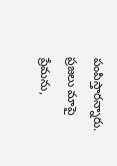పంపిస్తారన్నారు. ప్రజలు మాపై ప్రేమను,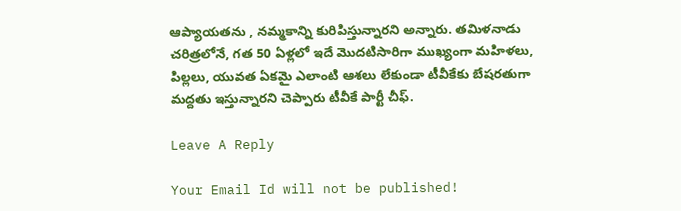ఆప్యాయతను , నమ్మకాన్ని కురిపిస్తున్నారని అన్నారు. తమిళనాడు చరిత్రలోనే, గత 50 ఏళ్లలో ఇదే మొదటిసారిగా ముఖ్యంగా మహిళలు, పిల్లలు, యువత ఏకమై ఎలాంటి ఆశలు లేకుండా టీవీకేకు బేష‌ర‌తుగా మ‌ద్ద‌తు ఇస్తున్నార‌ని చెప్పారు టీవీకే పార్టీ చీఫ్‌.

Leave A Reply

Your Email Id will not be published!